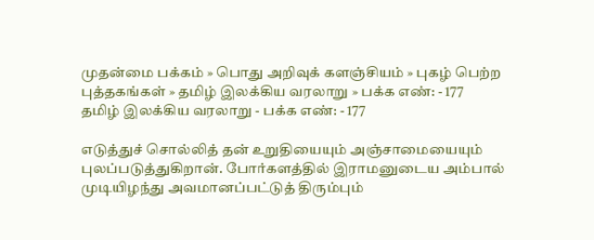முதன்மை பக்கம் » பொது அறிவுக் களஞ்சியம் » புகழ் பெற்ற புத்தகங்கள் » தமிழ் இலக்கிய வரலாறு » பக்க எண்: - 177
தமிழ் இலக்கிய வரலாறு - பக்க எண்: - 177

எடுத்துச் சொல்லித் தன் உறுதியையும் அஞ்சாமையையும் புலப்படுத்துகிறான். போர்களத்தில் இராமனுடைய அம்பால் முடியிழந்து அவமானப்பட்டுத் திரும்பும்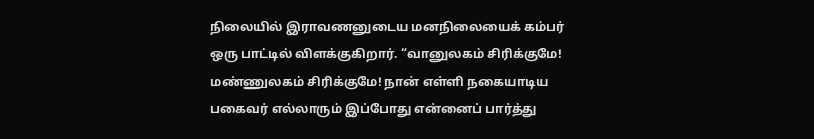நிலையில் இராவணனுடைய மனநிலையைக் கம்பர் ஒரு பாட்டில் விளக்குகிறார். “வானுலகம் சிரிக்குமே! மண்ணுலகம் சிரிக்குமே! நான் எள்ளி நகையாடிய பகைவர் எல்லாரும் இப்போது என்னைப் பார்த்து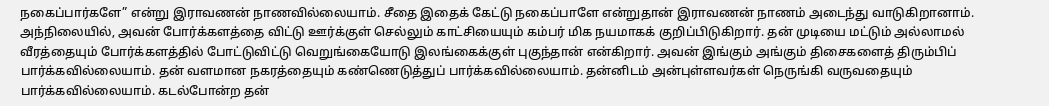நகைப்பார்களே” என்று இராவணன் நாணவில்லையாம். சீதை இதைக் கேட்டு நகைப்பாளே என்றுதான் இராவணன் நாணம் அடைந்து வாடுகிறானாம். அந்நிலையில், அவன் போர்க்களத்தை விட்டு ஊர்க்குள் செல்லும் காட்சியையும் கம்பர் மிக நயமாகக் குறிப்பிடுகிறார். தன் முடியை மட்டும் அல்லாமல் வீரத்தையும் போர்க்களத்தில் போட்டுவிட்டு வெறுங்கையோடு இலங்கைக்குள் புகுந்தான் என்கிறார். அவன் இங்கும் அங்கும் திசைகளைத் திரும்பிப் பார்க்கவில்லையாம். தன் வளமான நகரத்தையும் கண்ணெடுத்துப் பார்க்கவில்லையாம். தன்னிடம் அன்புள்ளவர்கள் நெருங்கி வருவதையும் பார்க்கவில்லையாம். கடல்போன்ற தன்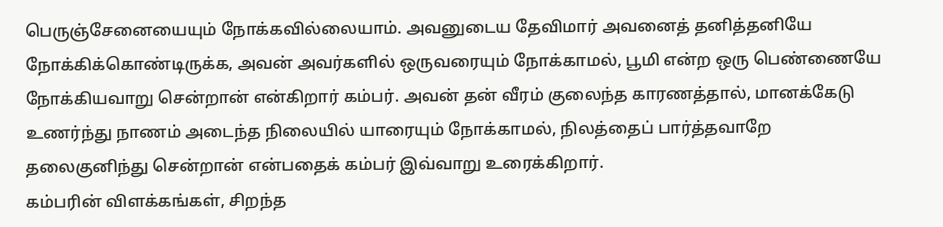பெருஞ்சேனையையும் நோக்கவில்லையாம். அவனுடைய தேவிமார் அவனைத் தனித்தனியே நோக்கிக்கொண்டிருக்க, அவன் அவர்களில் ஒருவரையும் நோக்காமல், பூமி என்ற ஒரு பெண்ணையே நோக்கியவாறு சென்றான் என்கிறார் கம்பர். அவன் தன் வீரம் குலைந்த காரணத்தால், மானக்கேடு உணர்ந்து நாணம் அடைந்த நிலையில் யாரையும் நோக்காமல், நிலத்தைப் பார்த்தவாறே தலைகுனிந்து சென்றான் என்பதைக் கம்பர் இவ்வாறு உரைக்கிறார்.
கம்பரின் விளக்கங்கள், சிறந்த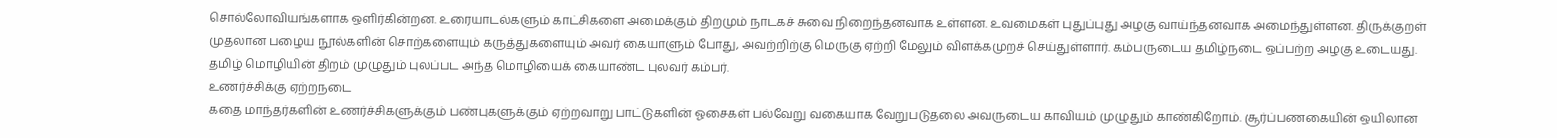சொல்லோவியங்களாக ஒளிர்கின்றன. உரையாடல்களும் காட்சிகளை அமைக்கும் திறமும் நாடகச் சுவை நிறைந்தனவாக உள்ளன. உவமைகள் புதுப்புது அழகு வாய்ந்தனவாக அமைந்துள்ளன. திருக்குறள் முதலான பழைய நூல்களின் சொற்களையும் கருத்துகளையும் அவர் கையாளும் போது, அவற்றிற்கு மெருகு ஏற்றி மேலும் விளக்கமுறச் செய்துள்ளார். கம்பருடைய தமிழ்நடை ஒப்பற்ற அழகு உடையது. தமிழ் மொழியின் திறம் முழுதும் புலப்பட அந்த மொழியைக் கையாண்ட புலவர் கம்பர்.
உணர்ச்சிக்கு ஏற்றநடை
கதை மாந்தர்களின் உணர்ச்சிகளுக்கும் பண்புகளுக்கும் ஏற்றவாறு பாட்டுகளின் ஓசைகள் பல்வேறு வகையாக வேறுபடுதலை அவருடைய காவியம் முழுதும் காண்கிறோம். சூர்ப்பணகையின் ஒயிலான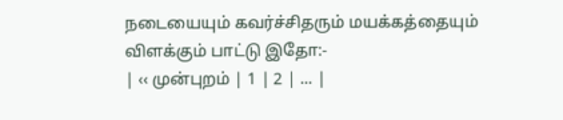நடையையும் கவர்ச்சிதரும் மயக்கத்தையும் விளக்கும் பாட்டு இதோ:-
| ‹‹ முன்புறம் | 1 | 2 | ... |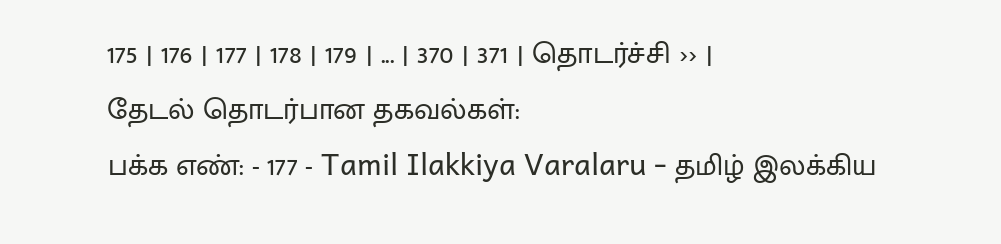175 | 176 | 177 | 178 | 179 | ... | 370 | 371 | தொடர்ச்சி ›› |
தேடல் தொடர்பான தகவல்கள்:
பக்க எண்: - 177 - Tamil Ilakkiya Varalaru - தமிழ் இலக்கிய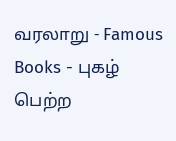வரலாறு - Famous Books - புகழ் பெற்ற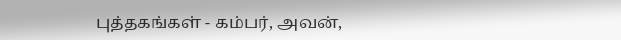புத்தகங்கள் - கம்பர், அவன்,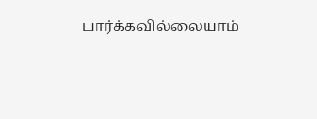பார்க்கவில்லையாம்